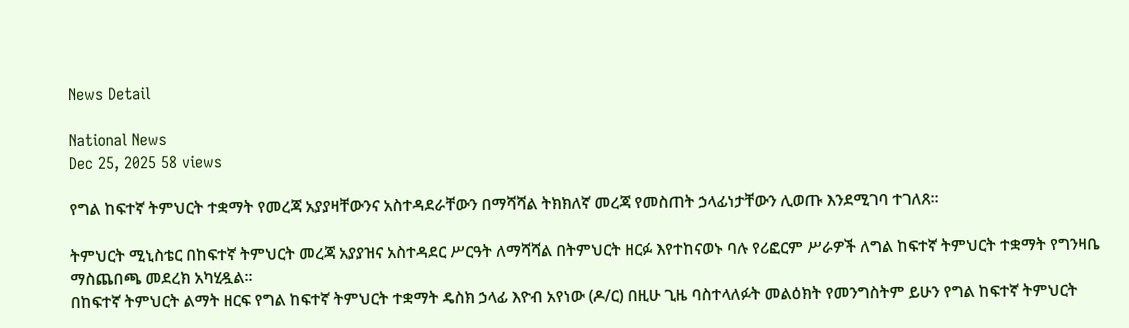News Detail

National News
Dec 25, 2025 58 views

የግል ከፍተኛ ትምህርት ተቋማት የመረጃ አያያዛቸውንና አስተዳደራቸውን በማሻሻል ትክክለኛ መረጃ የመስጠት ኃላፊነታቸውን ሊወጡ እንደሚገባ ተገለጸ፡፡

ትምህርት ሚኒስቴር በከፍተኛ ትምህርት መረጃ አያያዝና አስተዳደር ሥርዓት ለማሻሻል በትምህርት ዘርፉ እየተከናወኑ ባሉ የሪፎርም ሥራዎች ለግል ከፍተኛ ትምህርት ተቋማት የግንዛቤ ማስጨበጫ መደረክ አካሂዷል።
በከፍተኛ ትምህርት ልማት ዘርፍ የግል ከፍተኛ ትምህርት ተቋማት ዴስክ ኃላፊ እዮብ አየነው (ዶ/ር) በዚሁ ጊዜ ባስተላለፉት መልዕክት የመንግስትም ይሁን የግል ከፍተኛ ትምህርት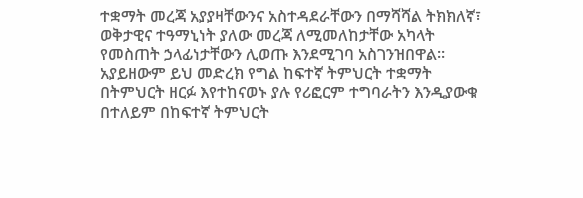ተቋማት መረጃ አያያዛቸውንና አስተዳደራቸውን በማሻሻል ትክክለኛ፣ ወቅታዊና ተዓማኒነት ያለው መረጃ ለሚመለከታቸው አካላት የመስጠት ኃላፊነታቸውን ሊወጡ እንደሚገባ አስገንዝበዋል።
አያይዘውም ይህ መድረክ የግል ከፍተኛ ትምህርት ተቋማት በትምህርት ዘርፉ እየተከናወኑ ያሉ የሪፎርም ተግባራትን እንዲያውቁ በተለይም በከፍተኛ ትምህርት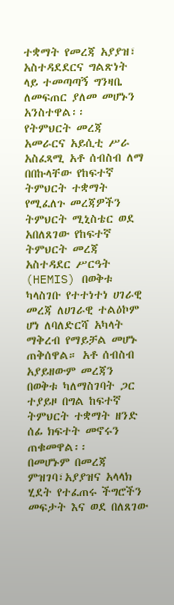ተቋማት የመረጃ አያያዝ፣ አስተዳደደርና ግልጽነት ላይ ተመጣጣኝ ግንዛቤ ለመፍጠር ያለመ መሆኑን አንስተዋል፡፡
የትምህርት መረጃ አመራርና አይሲቲ ሥራ አስፈጻሚ አቶ ሰብስብ ለማ በበኩላቸው የከፍተኛ ትምህርት ተቋማት የሚፈለጉ መረጃዎችን ትምህርት ሚኒስቴር ወደ አበለጸገው የከፍተኛ ትምህርት መረጃ አስተዳደር ሥርዓት (HEMIS) በወቅቱ ካላስገቡ የተተነተነ ሀገራዊ መረጃ ለሀገራዊ ተልዕኮም ሆነ ለባለድርሻ አካላት ማቅረብ የማይቻል መሆኑ ጠቅሰዋል። አቶ ሰብስብ አያይዘውም መረጃን በወቅቱ ካለማስገባት ጋር ተያይዞ በግል ከፍተኛ ትምህርት ተቋማት ዘንድ ሰፊ ክፍተት መኖሩን ጠቁመዋል፡፡
በመሆኑም በመረጃ ምዝገባ፣አያያዝና አላላክ ሂደት የተፈጠሩ ችግሮችን መፍታት እና ወደ በለጸገው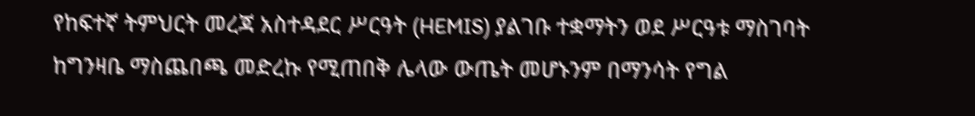የከፍተኛ ትምህርት መረጃ አስተዳደር ሥርዓት (HEMIS) ያልገቡ ተቋማትን ወደ ሥርዓቱ ማስገባት ከግንዛቤ ማስጨበጫ መድረኩ የሚጠበቅ ሌላው ውጤት መሆኑንም በማንሳት የግል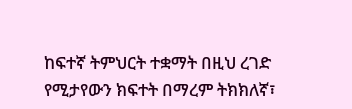ከፍተኛ ትምህርት ተቋማት በዚህ ረገድ የሚታየውን ክፍተት በማረም ትክክለኛ፣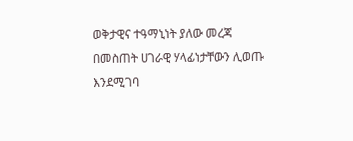ወቅታዊና ተዓማኒነት ያለው መረጃ በመስጠት ሀገራዊ ሃላፊነታቸውን ሊወጡ እንደሚገባ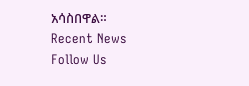አሳስበዋል።
Recent News
Follow Us